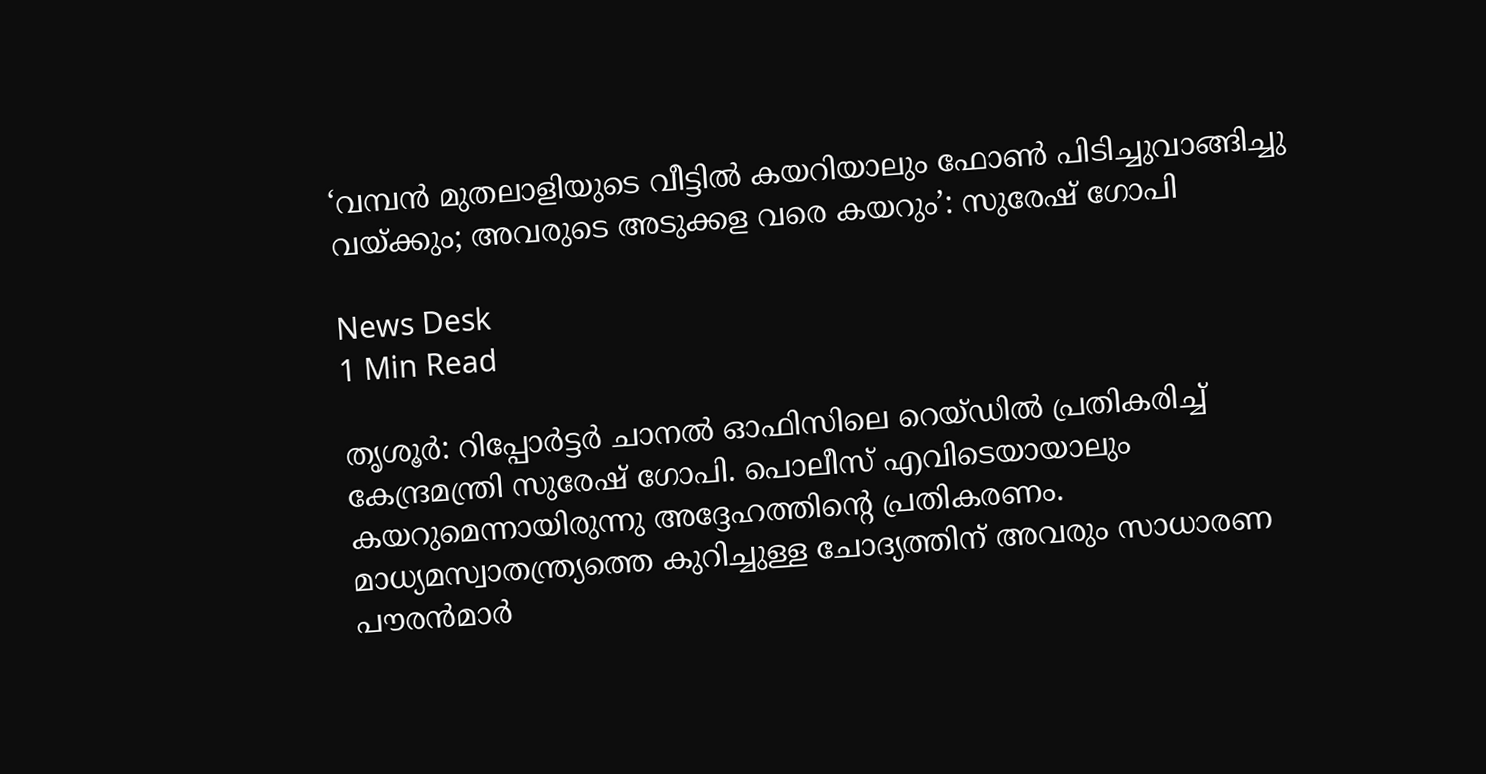‘വമ്പന്‍ മുതലാളിയുടെ വീട്ടില്‍ കയറിയാലും ഫോൺ പിടിച്ചുവാങ്ങിച്ചു വയ്‌ക്കും; അവരുടെ അടുക്കള വരെ കയറും’: സുരേഷ് ഗോപി

News Desk
1 Min Read

തൃശൂര്‍: റിപ്പോര്‍ട്ടര്‍ ചാനല്‍ ഓഫിസിലെ റെയ്ഡില്‍ പ്രതികരിച്ച് കേന്ദ്രമന്ത്രി സുരേഷ് ഗോപി. പൊലീസ് എവിടെയായാലും കയറുമെന്നായിരുന്നു അദ്ദേഹത്തിന്റെ പ്രതികരണം. മാധ്യമസ്വാതന്ത്ര്യത്തെ കുറിച്ചുള്ള ചോദ്യത്തിന് അവരും സാധാരണ പൗരന്‍മാര്‍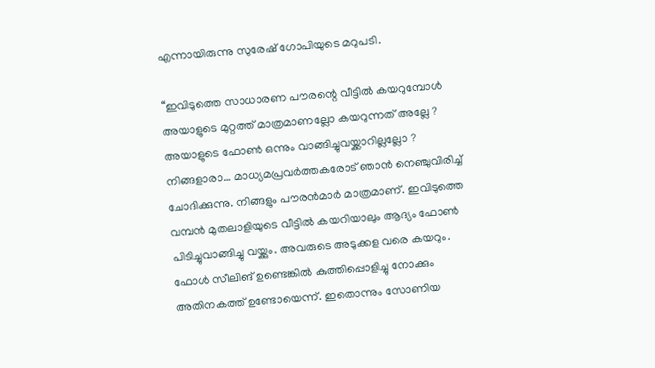എന്നായിരുന്നു സുരേഷ് ഗോപിയുടെ മറുപടി.

‘‘ഇവിടുത്തെ സാധാരണ പൗരന്റെ വീട്ടില്‍ കയറുമ്പോള്‍ അയാളുടെ മുറ്റത്ത് മാത്രമാണല്ലോ കയറുന്നത് അല്ലേ ? അയാളുടെ ഫോണ്‍ ഒന്നും വാങ്ങിച്ചുവയ്ക്കാറില്ലല്ലോ ? നിങ്ങളാരാ… മാധ്യമപ്രവര്‍ത്തകരോട് ഞാന്‍ നെഞ്ചുവിരിച്ച് ചോദിക്കുന്നു. നിങ്ങളും പൗരന്‍മാര്‍ മാത്രമാണ്. ഇവിടുത്തെ വമ്പന്‍ മുതലാളിയുടെ വീട്ടില്‍ കയറിയാലും ആദ്യം ഫോണ്‍ പിടിച്ചുവാങ്ങിച്ചു വയ്ക്കും. അവരുടെ അടുക്കള വരെ കയറും. ഫോള്‍ സീലിങ് ഉണ്ടെങ്കില്‍ കുത്തിപ്പൊളിച്ചു നോക്കും അതിനകത്ത് ഉണ്ടോയെന്ന്. ഇതൊന്നും സോണിയ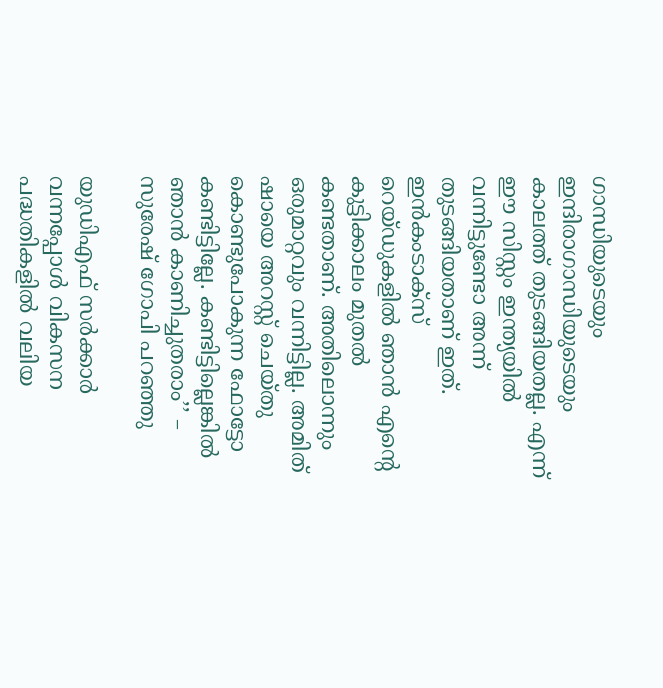ഗാന്ധിയുടെയും ഇന്ദിരാഗാന്ധിയുടെയും കാലത്ത് തുടങ്ങിയതല്ല. എന്ന് ഈ സിസ്റ്റം ഇന്ത്യയില്‍ വന്നിട്ടുണ്ടോ അന്ന് തുടങ്ങിയതാണ് ഇത്. ഇന്‍കംടാക്‌സ് റെയ്ഡുകളില്‍ ഞാന്‍ എന്റെ കുട്ടിക്കാലം മുതല്‍ കണ്ടതാണ്. അതിലൊന്നും ഒരുമാറ്റവും വന്നിട്ടില്ല. അമിത് ഷായെ അറസ്റ്റ് ചെയ്തു കൊണ്ടുപോകുന്ന ഫോട്ടോ കണ്ടിട്ടില്ലേ. കണ്ടിട്ടില്ലെങ്കിൽ ഞാൻ കാണിച്ചുതരാം’’ – സുരേഷ് ഗോപി പറഞ്ഞു

യുഡിഎഫ് സര്‍ക്കാര്‍ വന്നപ്പോള്‍ വികസന പദ്ധതികളില്‍ വലിയ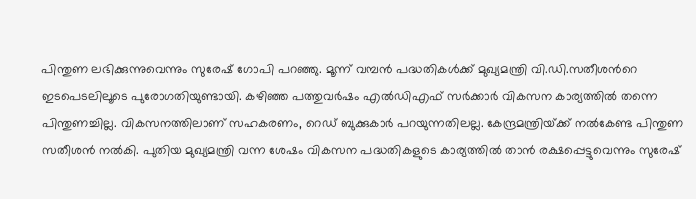പിന്തുണ ലഭിക്കുന്നുവെന്നും സുരേഷ് ഗോപി പറഞ്ഞു. മൂന്ന് വമ്പന്‍ പദ്ധതികള്‍ക്ക് മുഖ്യമന്ത്രി വി.ഡി.സതീശന്‍റെ ഇടപെടലിലൂടെ പുരോഗതിയുണ്ടായി. കഴിഞ്ഞ പത്തുവര്‍ഷം എല്‍ഡിഎഫ് സര്‍ക്കാര്‍ വികസന കാര്യത്തില്‍ തന്നെ പിന്തുണച്ചില്ല. വികസനത്തിലാണ് സഹകരണം, റെഡ് ബുക്കുകാര്‍ പറയുന്നതിലല്ല. കേന്ദ്രമന്ത്രിയ്‌ക്ക് നല്‍കേണ്ട പിന്തുണ സതീശന്‍ നല്‍കി. പുതിയ മുഖ്യമന്ത്രി വന്ന ശേഷം വികസന പദ്ധതികളുടെ കാര്യത്തില്‍ താന്‍ രക്ഷപ്പെട്ടുവെന്നും സുരേഷ്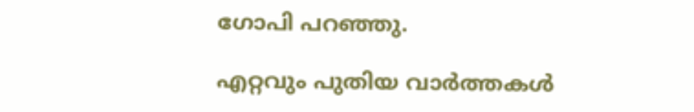ഗോപി പറഞ്ഞു.

എറ്റവും പുതിയ വാർത്തകൾ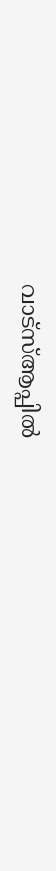വാട്സ്ആപ്പിൽ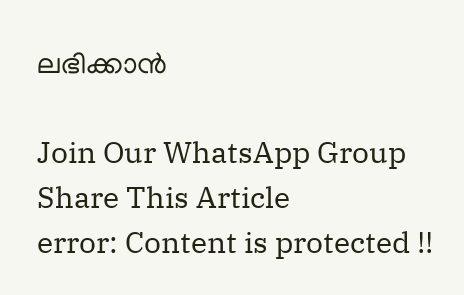ലഭിക്കാൻ

Join Our WhatsApp Group
Share This Article
error: Content is protected !!